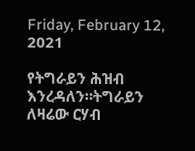Friday, February 12, 2021

የትግራይን ሕዝብ እንረዳለን።ትግራይን ለዛሬው ርሃብ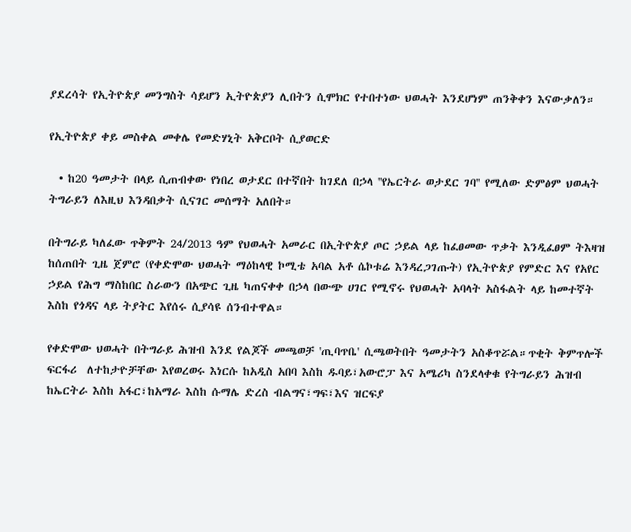ያደረሳት የኢትዮጵያ መንግስት ሳይሆን ኢትዮጵያን ሊበትን ሲሞክር የተበተነው ህወሓት እንደሆነም ጠንቅቀን እናውቃለን።

የኢትዮጵያ ቀይ መስቀል መቀሌ የመድሃኒት አቅርቦት ሲያወርድ

  • ከ20 ዓመታት በላይ ሲጠብቀው የነበረ ወታደር በተኛበት ከገደለ በኃላ ''የኤርትራ ወታደር ገባ'' የሚለው ድምፅም ህወሓት ትግራይን ለእዚህ እንዳበቃት ሲናገር መሰማት አለበት።

በትግራይ ካለፈው ጥቅምት 24/2013 ዓም የህወሓት አመራር በኢትዮጵያ ጦር ኃይል ላይ ከፈፀመው ጥቃት እንዲፈፀም ትእዛዝ ከሰጠበት ጊዜ ጀምሮ (የቀድሞው ህወሓት ማዕከላዊ ኮሚቴ አባል አቶ ሴኮቱሬ እንዳረጋገጡት) የኢትዮጵያ የምድር እና የአየር ኃይል የሕግ ማስከበር ስራውን በአጭር ጊዜ ካጠናቀቀ በኃላ በውጭ ሀገር የሚኖሩ የህወሓት አባላት አስፋልት ላይ ከመተኛት እስከ የጎዳና ላይ ትያትር እየሰሩ ሲያሳዩ ሰንብተዋል።

የቀድሞው ህወሓት በትግራይ ሕዝብ እንደ የልጆች መጫወቻ 'ጢባጥቤ' ሲጫወትበት ዓመታትን አስቆጥሯል።ጥቂት ቅምጥሎች ፍርፋሪ  ለተከታዮቻቸው እየወረወሩ እነርሱ ከአዲስ አበባ እስከ ዱባይ፣አውሮፓ እና አሜሪካ ስንደላቀቁ የትግራይን ሕዝብ ከኤርትራ እስከ አፋር፣ከአማራ እስከ ሱማሌ ድረስ ብልግና፣ግፍ፣እና ዝርፍያ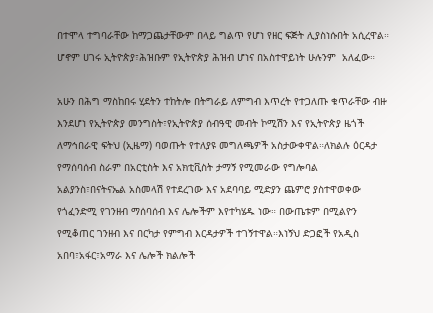በተሞላ ተግባራቸው ከማጋጨታቸውም በላይ ግልጥ የሆነ የዘር ፍጅት ሊያስነሱበት አሲረዋል። ሆኖም ሀገሩ ኢትዮጵያ፣ሕዝቡም የኢትዮጵያ ሕዝብ ሆነና በአስተዋይነት ሁሉንም  አለፈው።

አሁን በሕግ ማስከበሩ ሂደትን ተከትሎ በትግራይ ለምግብ እጥረት የተጋለጡ ቁጥራቸው ብዙ እንደሆነ የኢትዮጵያ መንግስት፣የኢትዮጵያ ሰብዓዊ መብት ኮሚሽን እና የኢትዮጵያ ዜጎች ለማኅበራዊ ፍትህ (ኢዜማ) ባወጡት የተለያዩ መግለጫዎች አስታውቀዋል።ለክልሉ ዕርዳታ የማሰባሰብ ስራም በአርቲስት እና አክቲቪስት ታማኝ የሚመራው የግሎባል አልያንስ፣በናትናኤል አስመላሽ የተደረገው እና አደባባይ ሚድያን ጨምሮ ያስተዋወቀው የጎፈንድሚ የገንዘብ ማሰባሰብ እና ሌሎችም እየተካሄዱ ነው። በውጤቱም በሚልዮን የሚቆጠር ገንዘብ እና በርካታ የምግብ እርዳታዎች ተገኝተዋል።እነኝህ ድጋፎች የአዲስ አበባ፣አፋር፣አማራ እና ሌሎች ክልሎች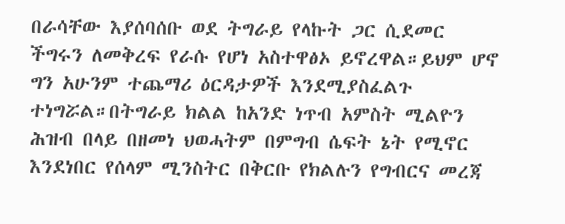በራሳቸው እያሰባሰቡ ወደ ትግራይ የላኩት ጋር ሲደመር ችግሩን ለመቅረፍ የራሱ የሆነ አስተዋፅኦ ይኖረዋል።ይህም ሆኖ ግን አሁንም ተጨማሪ ዕርዳታዎች እንደሚያስፈልጉ ተነግሯል።በትግራይ ክልል ከአንድ ነጥብ አምስት ሚልዮን ሕዝብ በላይ በዘመነ ህወሓትም በምግብ ሴፍት ኔት የሚኖር እንደነበር የሰላም ሚንስትር በቅርቡ የክልሉን የግብርና መረጃ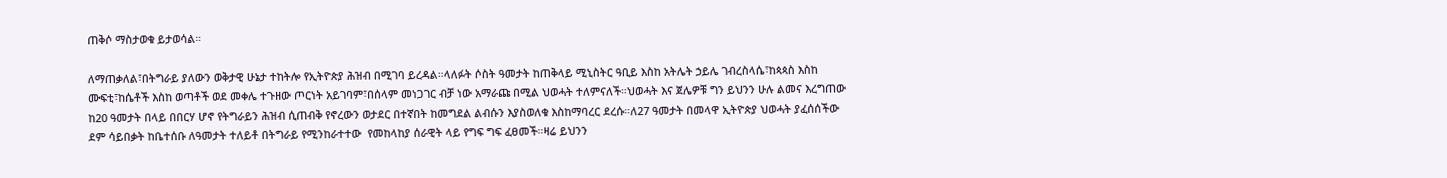ጠቅሶ ማስታወቁ ይታወሳል።

ለማጠቃለል፣በትግራይ ያለውን ወቅታዊ ሁኔታ ተከትሎ የኢትዮጵያ ሕዝብ በሚገባ ይረዳል።ላለፉት ሶስት ዓመታት ከጠቅላይ ሚኒስትር ዓቢይ እስከ አትሌት ኃይሌ ገብረስላሴ፣ከጳጳስ እስከ ሙፍቲ፣ከሴቶች እስከ ወጣቶች ወደ መቀሌ ተጉዘው ጦርነት አይገባም፣በሰላም መነጋገር ብቻ ነው አማራጩ በሚል ህወሓት ተለምናለች።ህወሓት እና ጀሌዎቹ ግን ይህንን ሁሉ ልመና እረግጠው ከ20 ዓመታት በላይ በበርሃ ሆኖ የትግራይን ሕዝብ ሲጠብቅ የኖረውን ወታደር በተኛበት ከመግደል ልብሱን እያስወለቁ እስከማባረር ደረሱ።ለ27 ዓመታት በመላዋ ኢትዮጵያ ህወሓት ያፈሰሰችው ደም ሳይበቃት ከቤተሰቡ ለዓመታት ተለይቶ በትግራይ የሚንከራተተው  የመከላከያ ሰራዊት ላይ የግፍ ግፍ ፈፀመች።ዛሬ ይህንን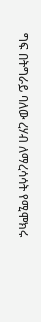ግፍ በትግራይ ባለው ረሃብ ለማረሳሳት የሚሞክሩ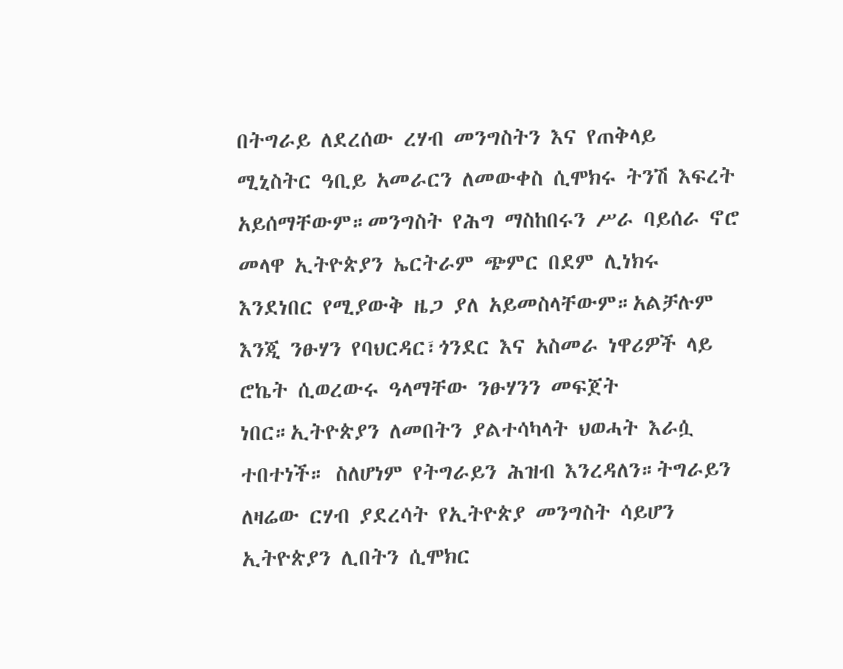በትግራይ ለደረሰው ረሃብ መንግስትን እና የጠቅላይ ሚኒስትር ዓቢይ አመራርን ለመውቀስ ሲሞክሩ ትንሽ እፍረት አይሰማቸውም።መንግስት የሕግ ማስከበሩን ሥራ ባይሰራ ኖሮ መላዋ ኢትዮጵያን ኤርትራም ጭምር በደም ሊነክሩ እንደነበር የሚያውቅ ዜጋ ያለ አይመስላቸውም።አልቻሉም እንጂ ንፁሃን የባህርዳር፣ጎንደር እና አስመራ ነዋሪዎች ላይ ሮኬት ሲወረውሩ ዓላማቸው ንፁሃንን መፍጀት ነበር።ኢትዮጵያን ለመበትን ያልተሳካላት ህወሓት እራሷ ተበተነች። ስለሆነም የትግራይን ሕዝብ እንረዳለን።ትግራይን ለዛሬው ርሃብ ያደረሳት የኢትዮጵያ መንግስት ሳይሆን ኢትዮጵያን ሊበትን ሲሞክር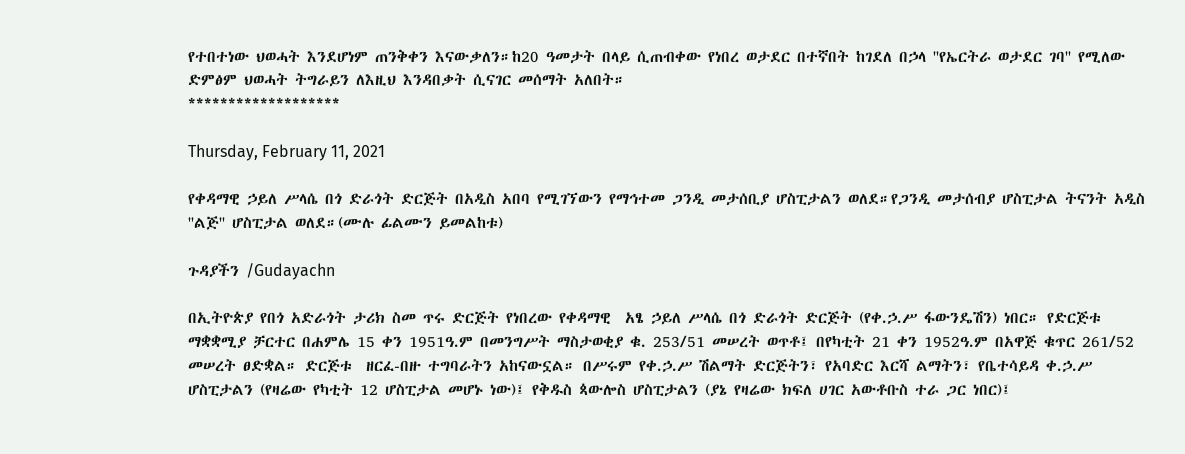የተበተነው ህወሓት እንደሆነም ጠንቅቀን እናውቃለን።ከ20 ዓመታት በላይ ሲጠብቀው የነበረ ወታደር በተኛበት ከገደለ በኃላ ''የኤርትራ ወታደር ገባ'' የሚለው ድምፅም ህወሓት ትግራይን ለእዚህ እንዳበቃት ሲናገር መሰማት አለበት።
*******************

Thursday, February 11, 2021

የቀዳማዊ ኃይለ ሥላሴ በጎ ድራጎት ድርጅት በአዲስ አበባ የሚገኘውን የማኅተመ ጋንዲ መታሰቢያ ሆስፒታልን ወለደ።የጋንዲ መታሰብያ ሆስፒታል ትናንት አዲስ ''ልጅ'' ሆስፒታል ወለደ።(ሙሉ ፊልሙን ይመልከቱ)

ጉዳያችን /Gudayachn

በኢትዮጵያ የበጎ አድራጎት ታሪክ ስመ ጥሩ ድርጅት የነበረው የቀዳማዊ  አፄ ኃይለ ሥላሴ በጎ ድራጎት ድርጅት (የቀ.ኃ.ሥ ፋውንዴሽን) ነበር። የድርጅቱ ማቋቋሚያ ቻርተር በሐምሌ 15 ቀን 1951ዓ.ም በመንግሥት ማስታወቂያ ቁ. 253/51 መሠረት ወጥቶ፤ በየካቲት 21 ቀን 1952ዓ.ም በአዋጅ ቁጥር 261/52 መሠረት ፀድቋል። ድርጅቱ  ዘርፈ-በዙ ተግባራትን አከናውኗል። በሥሩም የቀ.ኃ.ሥ ሽልማት ድርጅትን፣ የአባድር እርሻ ልማትን፣ የቤተሳይዳ ቀ.ኃ.ሥ ሆስፒታልን (የዛሬው የካቲት 12 ሆስፒታል መሆኑ ነው)፤ የቅዱስ ጳውሎስ ሆስፒታልን (ያኔ የዛሬው ክፍለ ሀገር አውቶቡስ ተራ ጋር ነበር)፤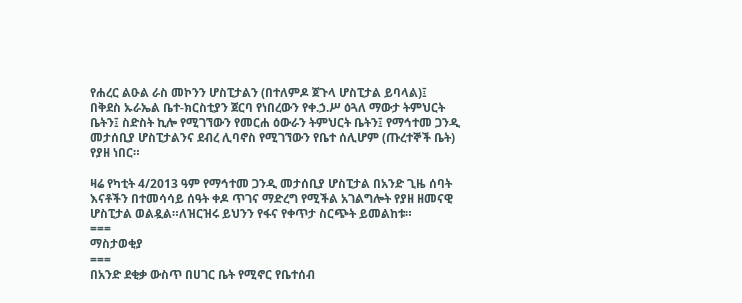የሐረር ልዑል ራስ መኮንን ሆስፒታልን (በተለምዶ ጀጉላ ሆስፒታል ይባላል)፤ በቅደስ ኡራኤል ቤተ-ክርስቲያን ጀርባ የነበረውን የቀ.ኃ.ሥ ዕጓለ ማውታ ትምህርት ቤትን፤ ስድስት ኪሎ የሚገኘውን የመርሐ ዕውራን ትምህርት ቤትን፤ የማኅተመ ጋንዲ መታሰቢያ ሆስፒታልንና ደብረ ሊባኖስ የሚገኘውን የቤተ ሰሊሆም (ጡረተኞች ቤት) የያዘ ነበር።

ዛሬ የካቲት 4/2013 ዓም የማኅተመ ጋንዲ መታሰቢያ ሆስፒታል በአንድ ጊዜ ሰባት እናቶችን በተመሳሳይ ሰዓት ቀዶ ጥገና ማድረግ የሚችል አገልግሎት የያዘ ዘመናዊ ሆስፒታል ወልዷል።ለዝርዝሩ ይህንን የፋና የቀጥታ ስርጭት ይመልከቱ።
===
ማስታወቂያ
===
በአንድ ደቂቃ ውስጥ በሀገር ቤት የሚኖር የቤተሰብ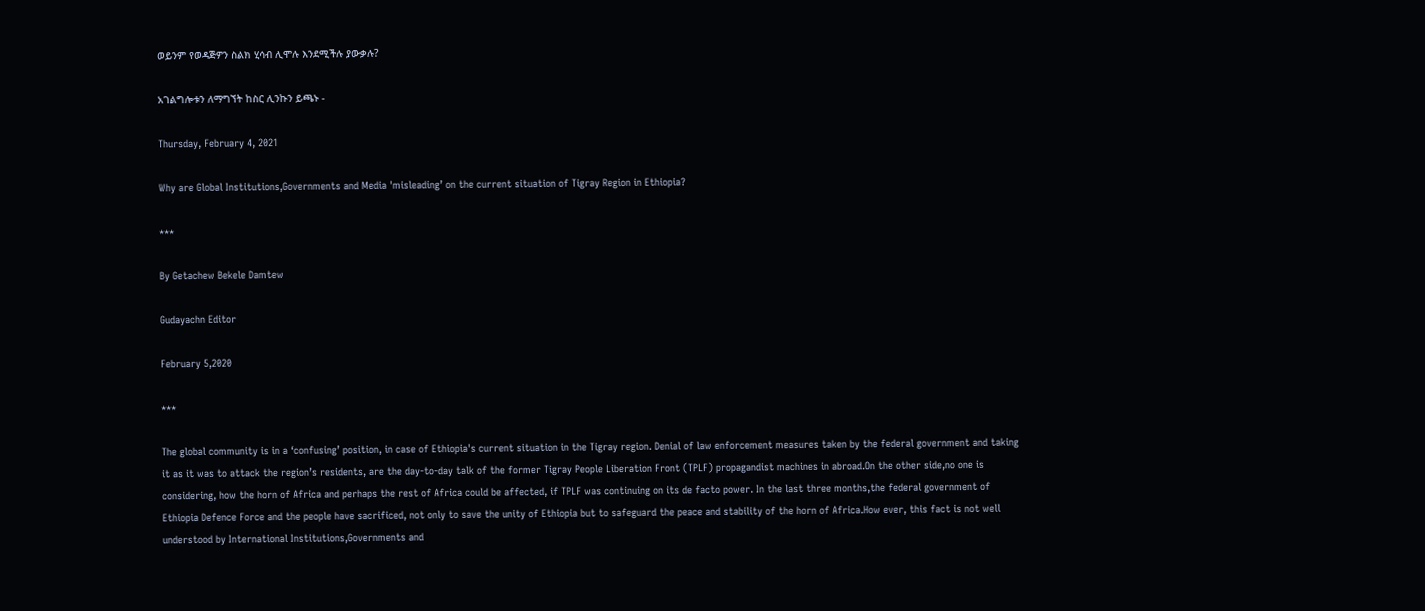ወይንም የወዳጅዎን ስልክ ሂሳብ ሊሞሉ እንደሚችሉ ያውቃሉ?

አገልግሎቱን ለማግኘት ከስር ሊንኩን ይጫኑ -

Thursday, February 4, 2021

Why are Global Institutions,Governments and Media 'misleading’ on the current situation of Tigray Region in Ethiopia?

***

By Getachew Bekele Damtew

Gudayachn Editor

February 5,2020

***

The global community is in a ‘confusing’ position, in case of Ethiopia's current situation in the Tigray region. Denial of law enforcement measures taken by the federal government and taking it as it was to attack the region’s residents, are the day-to-day talk of the former Tigray People Liberation Front (TPLF) propagandist machines in abroad.On the other side,no one is considering, how the horn of Africa and perhaps the rest of Africa could be affected, if TPLF was continuing on its de facto power. In the last three months,the federal government of Ethiopia Defence Force and the people have sacrificed, not only to save the unity of Ethiopia but to safeguard the peace and stability of the horn of Africa.How ever, this fact is not well understood by International Institutions,Governments and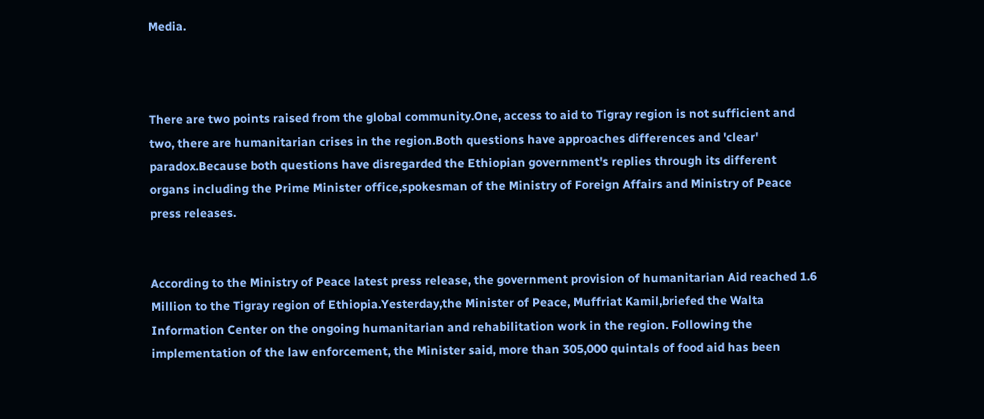Media.



There are two points raised from the global community.One, access to aid to Tigray region is not sufficient and two, there are humanitarian crises in the region.Both questions have approaches differences and 'clear' paradox.Because both questions have disregarded the Ethiopian government's replies through its different organs including the Prime Minister office,spokesman of the Ministry of Foreign Affairs and Ministry of Peace press releases.


According to the Ministry of Peace latest press release, the government provision of humanitarian Aid reached 1.6 Million to the Tigray region of Ethiopia.Yesterday,the Minister of Peace, Muffriat Kamil,briefed the Walta Information Center on the ongoing humanitarian and rehabilitation work in the region. Following the implementation of the law enforcement, the Minister said, more than 305,000 quintals of food aid has been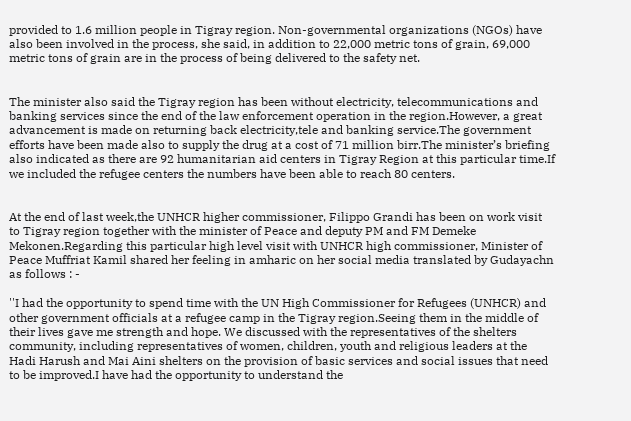provided to 1.6 million people in Tigray region. Non-governmental organizations (NGOs) have also been involved in the process, she said, in addition to 22,000 metric tons of grain, 69,000 metric tons of grain are in the process of being delivered to the safety net.


The minister also said the Tigray region has been without electricity, telecommunications and banking services since the end of the law enforcement operation in the region.However, a great advancement is made on returning back electricity,tele and banking service.The government efforts have been made also to supply the drug at a cost of 71 million birr.The minister’s briefing also indicated as there are 92 humanitarian aid centers in Tigray Region at this particular time.If we included the refugee centers the numbers have been able to reach 80 centers.


At the end of last week,the UNHCR higher commissioner, Filippo Grandi has been on work visit to Tigray region together with the minister of Peace and deputy PM and FM Demeke Mekonen.Regarding this particular high level visit with UNHCR high commissioner, Minister of Peace Muffriat Kamil shared her feeling in amharic on her social media translated by Gudayachn as follows : -

''I had the opportunity to spend time with the UN High Commissioner for Refugees (UNHCR) and other government officials at a refugee camp in the Tigray region.Seeing them in the middle of their lives gave me strength and hope. We discussed with the representatives of the shelters community, including representatives of women, children, youth and religious leaders at the Hadi Harush and Mai Aini shelters on the provision of basic services and social issues that need to be improved.I have had the opportunity to understand the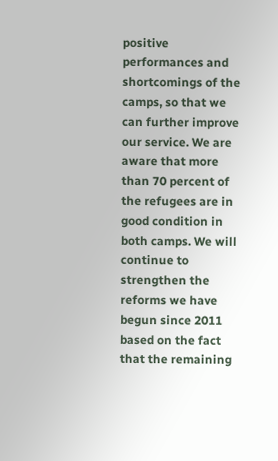positive performances and shortcomings of the camps, so that we can further improve our service. We are aware that more than 70 percent of the refugees are in good condition in both camps. We will continue to strengthen the reforms we have begun since 2011 based on the fact that the remaining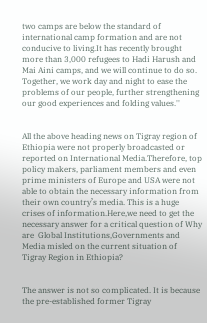two camps are below the standard of international camp formation and are not conducive to living.It has recently brought more than 3,000 refugees to Hadi Harush and Mai Aini camps, and we will continue to do so. Together, we work day and night to ease the problems of our people, further strengthening our good experiences and folding values.''


All the above heading news on Tigray region of Ethiopia were not properly broadcasted or reported on International Media.Therefore, top policy makers, parliament members and even prime ministers of Europe and USA were not able to obtain the necessary information from their own country’s media. This is a huge crises of information.Here,we need to get the necessary answer for a critical question of Why are  Global Institutions,Governments and Media misled on the current situation of Tigray Region in Ethiopia?


The answer is not so complicated. It is because the pre-established former Tigray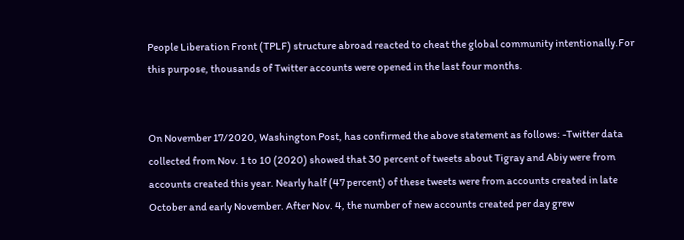People Liberation Front (TPLF) structure abroad reacted to cheat the global community intentionally.For this purpose, thousands of Twitter accounts were opened in the last four months.


On November 17/2020, Washington Post, has confirmed the above statement as follows: -Twitter data collected from Nov. 1 to 10 (2020) showed that 30 percent of tweets about Tigray and Abiy were from accounts created this year. Nearly half (47 percent) of these tweets were from accounts created in late October and early November. After Nov. 4, the number of new accounts created per day grew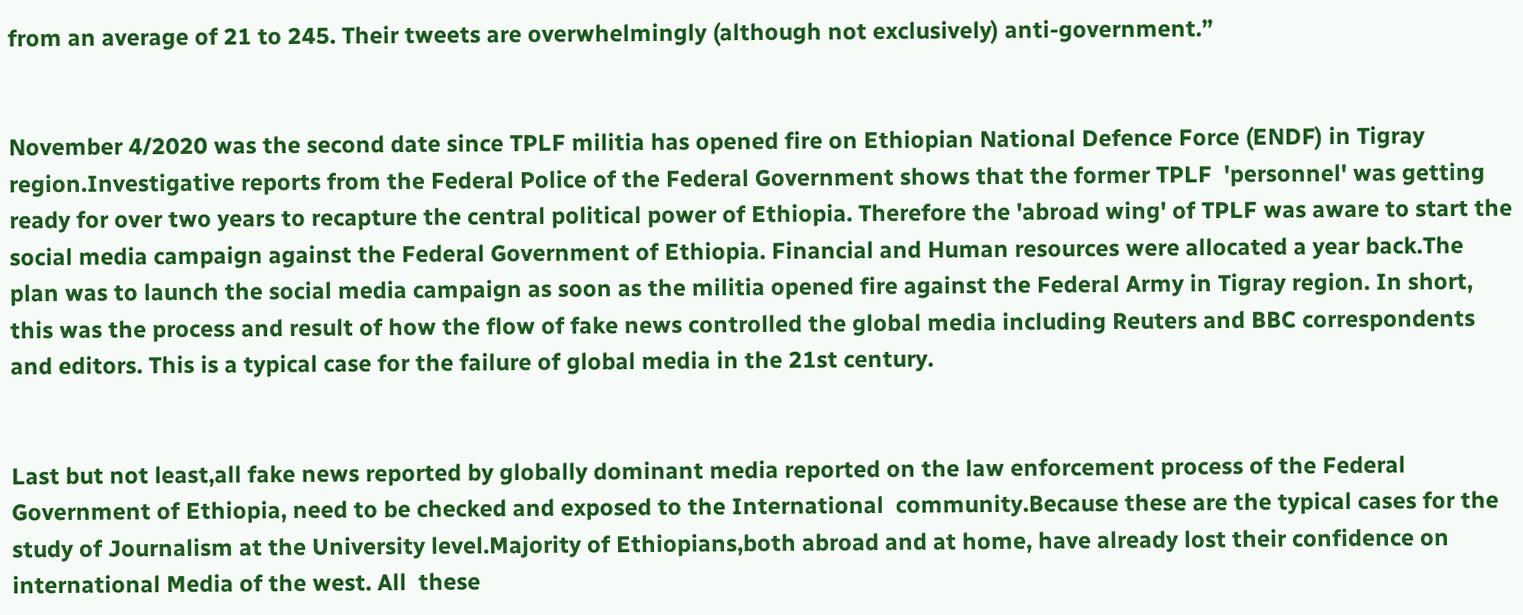from an average of 21 to 245. Their tweets are overwhelmingly (although not exclusively) anti-government.”


November 4/2020 was the second date since TPLF militia has opened fire on Ethiopian National Defence Force (ENDF) in Tigray region.Investigative reports from the Federal Police of the Federal Government shows that the former TPLF  'personnel' was getting ready for over two years to recapture the central political power of Ethiopia. Therefore the 'abroad wing' of TPLF was aware to start the social media campaign against the Federal Government of Ethiopia. Financial and Human resources were allocated a year back.The plan was to launch the social media campaign as soon as the militia opened fire against the Federal Army in Tigray region. In short, this was the process and result of how the flow of fake news controlled the global media including Reuters and BBC correspondents and editors. This is a typical case for the failure of global media in the 21st century.


Last but not least,all fake news reported by globally dominant media reported on the law enforcement process of the Federal Government of Ethiopia, need to be checked and exposed to the International  community.Because these are the typical cases for the study of Journalism at the University level.Majority of Ethiopians,both abroad and at home, have already lost their confidence on international Media of the west. All  these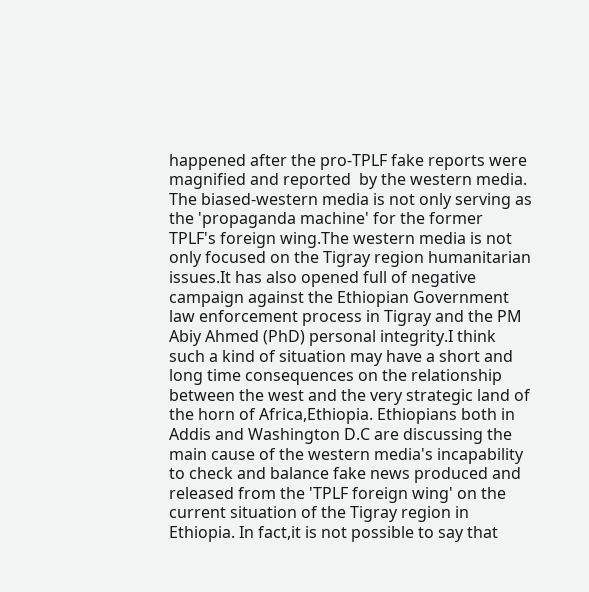happened after the pro-TPLF fake reports were magnified and reported  by the western media. The biased-western media is not only serving as the 'propaganda machine' for the former TPLF's foreign wing.The western media is not only focused on the Tigray region humanitarian issues.It has also opened full of negative campaign against the Ethiopian Government law enforcement process in Tigray and the PM Abiy Ahmed (PhD) personal integrity.I think such a kind of situation may have a short and long time consequences on the relationship between the west and the very strategic land of the horn of Africa,Ethiopia. Ethiopians both in Addis and Washington D.C are discussing the main cause of the western media's incapability to check and balance fake news produced and released from the 'TPLF foreign wing' on the current situation of the Tigray region in Ethiopia. In fact,it is not possible to say that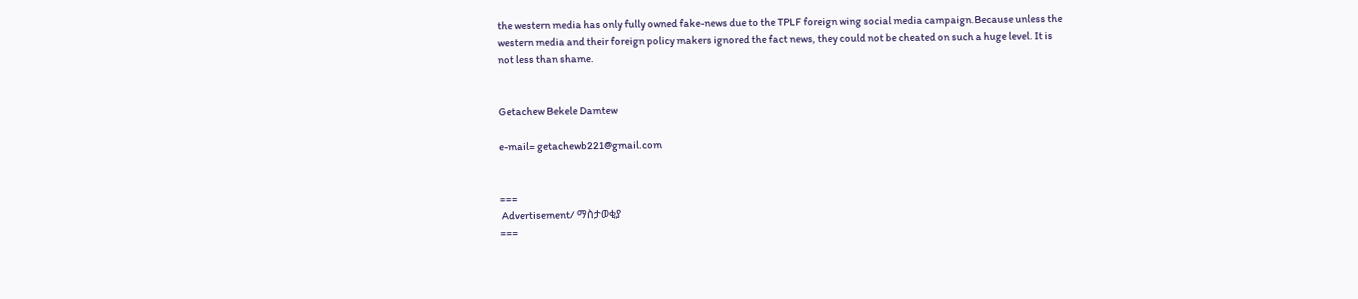the western media has only fully owned fake-news due to the TPLF foreign wing social media campaign.Because unless the western media and their foreign policy makers ignored the fact news, they could not be cheated on such a huge level. It is not less than shame.


Getachew Bekele Damtew

e-mail= getachewb221@gmail.com


===
 Advertisement/ ማስታወቂያ
===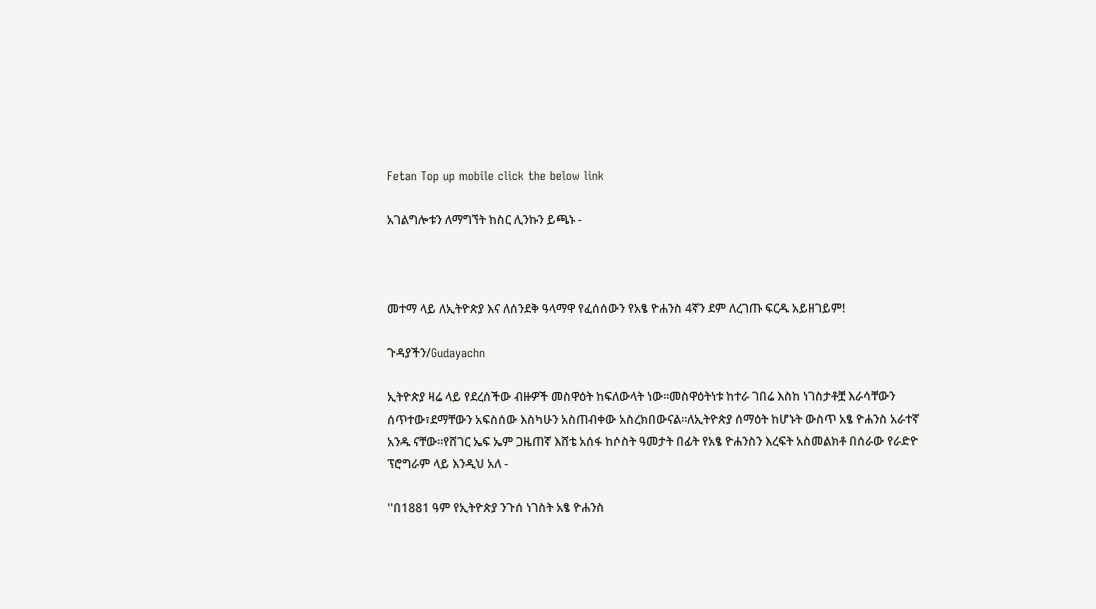Fetan Top up mobile click the below link

አገልግሎቱን ለማግኘት ከስር ሊንኩን ይጫኑ -



መተማ ላይ ለኢትዮጵያ እና ለሰንደቅ ዓላማዋ የፈሰሰውን የአፄ ዮሐንስ 4ኛን ደም ለረገጡ ፍርዱ አይዘገይም!

ጉዳያችን/Gudayachn

ኢትዮጵያ ዛሬ ላይ የደረሰችው ብዙዎች መስዋዕት ከፍለውላት ነው።መስዋዕትነቱ ከተራ ገበሬ እስከ ነገስታቶቿ እራሳቸውን ሰጥተው፣ደማቸውን አፍስሰው እስካሁን አስጠብቀው አስረክበውናል።ለኢትዮጵያ ሰማዕት ከሆኑት ውስጥ አፄ ዮሐንስ አራተኛ አንዱ ናቸው።የሸገር ኤፍ ኤም ጋዜጠኛ እሸቴ አሰፋ ከሶስት ዓመታት በፊት የአፄ ዮሐንስን እረፍት አስመልክቶ በሰራው የራድዮ ፕሮግራም ላይ እንዲህ አለ -

''በ1881 ዓም የኢትዮጵያ ንጉሰ ነገስት አፄ ዮሐንስ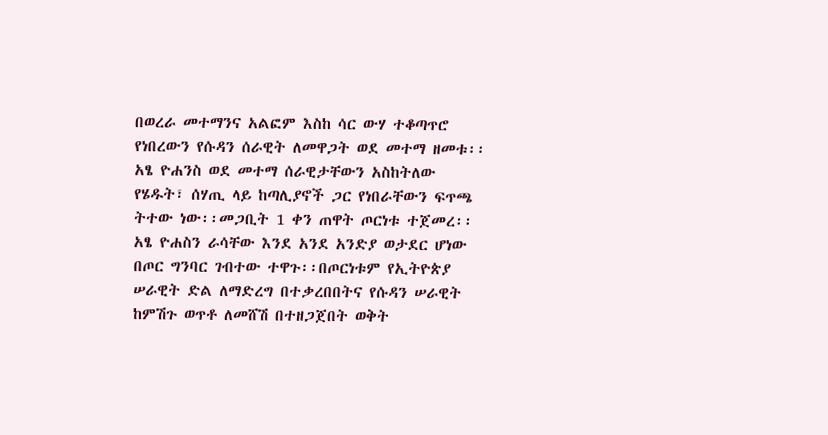በወረራ መተማንና አልፎም እስከ ሳር ውሃ ተቆጣጥሮ የነበረውን የሱዳን ሰራዊት ለመዋጋት ወደ መተማ ዘመቱ፡፡አፄ ዮሐንስ ወደ መተማ ሰራዊታቸውን አስከትለው የሄዱት፣ ሰሃጢ ላይ ከጣሊያኖች ጋር የነበራቸውን ፍጥጫ ትተው ነው፡፡መጋቢት 1 ቀን ጠዋት ጦርነቱ ተጀመረ፡፡ አፄ ዮሐስን ራሳቸው እንደ አንደ አንድያ ወታደር ሆነው በጦር ግንባር ገብተው ተዋጉ፡፡በጦርነቱም የኢትዮጵያ ሠራዊት ድል ለማድረግ በተቃረበበትና የሱዳን ሠራዊት ከምሽጉ ወጥቶ ለመሸሽ በተዘጋጀበት ወቅት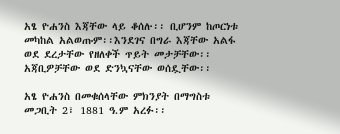አፄ ዮሐንስ እጃቸው ላይ ቆሰሉ፡፡ ቢሆንም ከጦርነቱ መካከል አልወጡም፡፡እንደገና በግራ እጃቸው አልፋ ወደ ደረታቸው የዘለቀች ጥይት መታቻቸው፡፡ አጃቢዎቻቸው ወደ ድንኳናቸው ወሰዷቸው፡፡

አፄ ዮሐንስ በመቁሰላቸው ምክንያት በማግስቱ መጋቢት 2፣ 1881 ዓ.ም አረፉ፡፡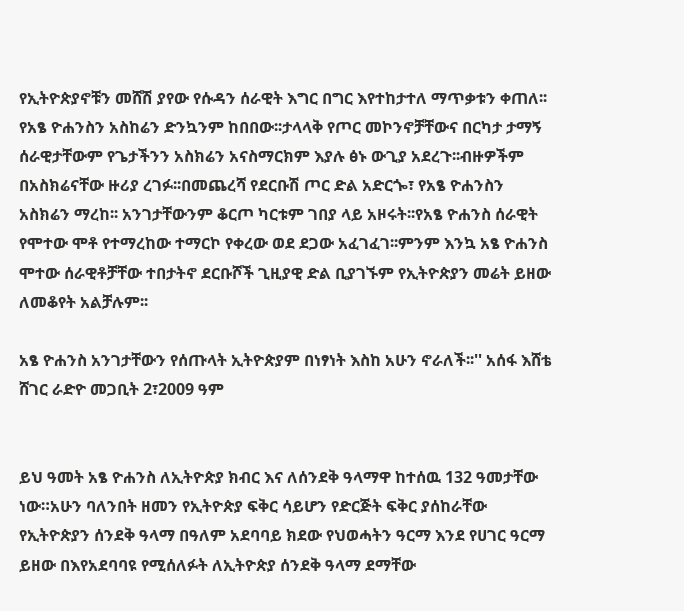የኢትዮጵያኖቹን መሸሽ ያየው የሱዳን ሰራዊት እግር በግር እየተከታተለ ማጥቃቱን ቀጠለ፡፡የአፄ ዮሐንስን አስከሬን ድንኳንም ከበበው፡፡ታላላቅ የጦር መኮንኖቻቸውና በርካታ ታማኝ ሰራዊታቸውም የጌታችንን አስክሬን አናስማርክም እያሉ ፅኑ ውጊያ አደረጉ፡፡ብዙዎችም በአስክሬናቸው ዙሪያ ረገፉ፡፡በመጨረሻ የደርቡሽ ጦር ድል አድርጐ፣ የአፄ ዮሐንስን አስክሬን ማረከ፡፡ አንገታቸውንም ቆርጦ ካርቱም ገበያ ላይ አዞሩት፡፡የአፄ ዮሐንስ ሰራዊት የሞተው ሞቶ የተማረከው ተማርኮ የቀረው ወደ ደጋው አፈገፈገ፡፡ምንም እንኳ አፄ ዮሐንስ ሞተው ሰራዊቶቻቸው ተበታትኖ ደርቡሾች ጊዚያዊ ድል ቢያገኙም የኢትዮጵያን መሬት ይዘው ለመቆየት አልቻሉም፡፡

አፄ ዮሐንስ አንገታቸውን የሰጡላት ኢትዮጵያም በነፃነት እስከ አሁን ኖራለች፡፡'' አሰፋ እሸቴ ሸገር ራድዮ መጋቢት 2፣2009 ዓም


ይህ ዓመት አፄ ዮሐንስ ለኢትዮጵያ ክብር እና ለሰንደቅ ዓላማዋ ከተሰዉ 132 ዓመታቸው ነው።አሁን ባለንበት ዘመን የኢትዮጵያ ፍቅር ሳይሆን የድርጅት ፍቅር ያሰከራቸው የኢትዮጵያን ሰንደቅ ዓላማ በዓለም አደባባይ ክደው የህወሓትን ዓርማ እንደ የሀገር ዓርማ ይዘው በእየአደባባዩ የሚሰለፉት ለኢትዮጵያ ሰንደቅ ዓላማ ደማቸው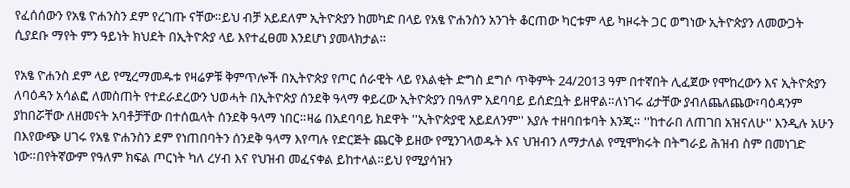የፈሰሰውን የአፄ ዮሐንስን ደም የረገጡ ናቸው።ይህ ብቻ አይደለም ኢትዮጵያን ከመካድ በላይ የአፄ ዮሐንስን አንገት ቆርጠው ካርቱም ላይ ካዞሩት ጋር ወግነው ኢትዮጵያን ለመውጋት ሲያደቡ ማየት ምን ዓይነት ክህደት በኢትዮጵያ ላይ እየተፈፀመ እንደሆነ ያመላክታል።

የአፄ ዮሐንስ ደም ላይ የሚረማመዱቱ የዛሬዎቹ ቅምጥሎች በኢትዮጵያ የጦር ሰራዊት ላይ የእልቂት ድግስ ደግሶ ጥቅምት 24/2013 ዓም በተኛበት ሊፈጀው የሞከረውን እና ኢትዮጵያን ለባዕዳን አሳልፎ ለመስጠት የተደራደረውን ህወሓት በኢትዮጵያ ሰንደቅ ዓላማ ቀይረው ኢትዮጵያን በዓለም አደባባይ ይሰድቧት ይዘዋል።ለነገሩ ፊታቸው ያብለጨለጨው፣ባዕዳንም ያከበሯቸው ለዘመናት አባቶቻቸው በተሰዉላት ሰንደቅ ዓላማ ነበር።ዛሬ በአደባባይ ክደዋት ''ኢትዮጵያዊ አይደለንም'' እያሉ ተዘባበቱባት እንጂ። ''ከተራበ ለጠገበ አዝናለሁ'' እንዲሉ አሁን በእየውጭ ሀገሩ የአፄ ዮሐንስን ደም የነጠበባትን ሰንደቅ ዓላማ እየጣሉ የድርጅት ጨርቅ ይዘው የሚንገላወዱት እና ህዝብን ለማታለል የሚሞክሩት በትግራይ ሕዝብ ስም በመነገድ ነው።በየትኛውም የዓለም ክፍል ጦርነት ካለ ረሃብ እና የህዝብ መፈናቀል ይከተላል።ይህ የሚያሳዝን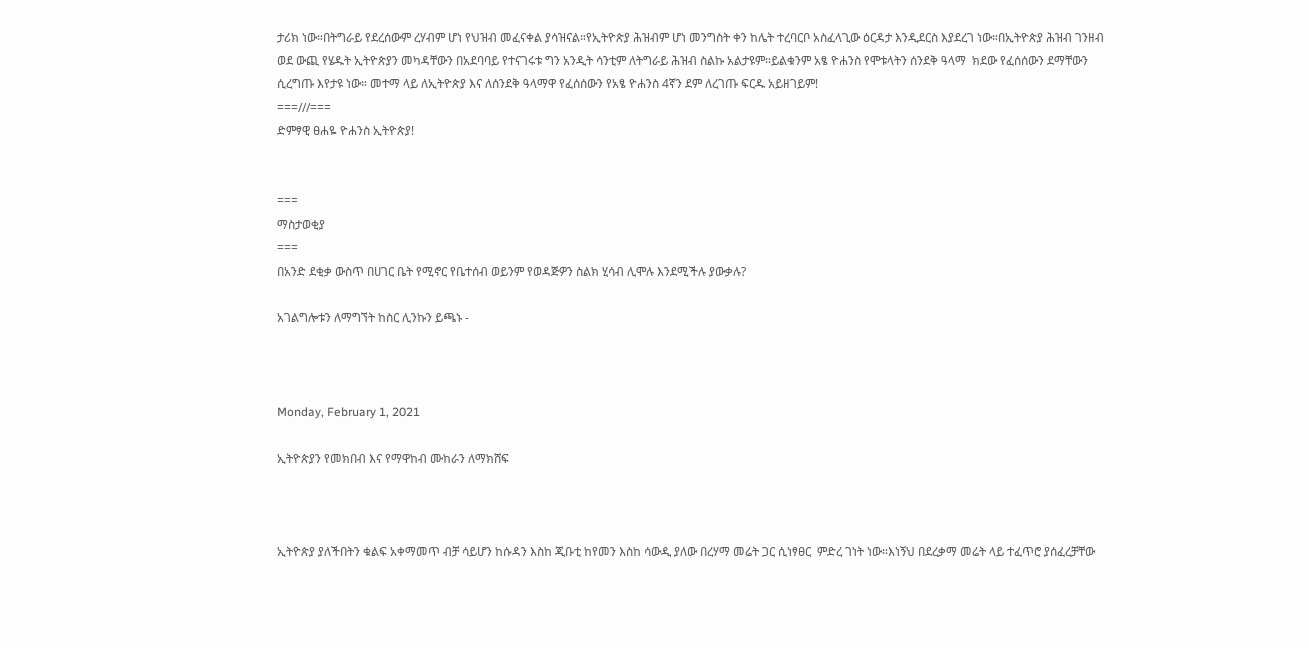ታሪክ ነው።በትግራይ የደረሰውም ረሃብም ሆነ የህዝብ መፈናቀል ያሳዝናል።የኢትዮጵያ ሕዝብም ሆነ መንግስት ቀን ከሌት ተረባርቦ አስፈላጊው ዕርዳታ እንዲደርስ እያደረገ ነው።በኢትዮጵያ ሕዝብ ገንዘብ ወደ ውጪ የሄዱት ኢትዮጵያን መካዳቸውን በአደባባይ የተናገሩቱ ግን አንዲት ሳንቲም ለትግራይ ሕዝብ ስልኩ አልታዩም።ይልቁንም አፄ ዮሐንስ የሞቱላትን ሰንደቅ ዓላማ  ክደው የፈሰሰውን ደማቸውን ሲረግጡ እየታዩ ነው። መተማ ላይ ለኢትዮጵያ እና ለሰንደቅ ዓላማዋ የፈሰሰውን የአፄ ዮሐንስ 4ኛን ደም ለረገጡ ፍርዱ አይዘገይም!
===///===
ድምፃዊ ፀሐዬ ዮሐንስ ኢትዮጵያ!


===
ማስታወቂያ
===
በአንድ ደቂቃ ውስጥ በሀገር ቤት የሚኖር የቤተሰብ ወይንም የወዳጅዎን ስልክ ሂሳብ ሊሞሉ እንደሚችሉ ያውቃሉ?

አገልግሎቱን ለማግኘት ከስር ሊንኩን ይጫኑ -



Monday, February 1, 2021

ኢትዮጵያን የመክበብ እና የማዋከብ ሙከራን ለማክሸፍ



ኢትዮጵያ ያለችበትን ቁልፍ አቀማመጥ ብቻ ሳይሆን ከሱዳን እስከ ጂቡቲ ከየመን እስከ ሳውዲ ያለው በረሃማ መሬት ጋር ሲነፃፀር  ምድረ ገነት ነው።እነኝህ በደረቃማ መሬት ላይ ተፈጥሮ ያሰፈረቻቸው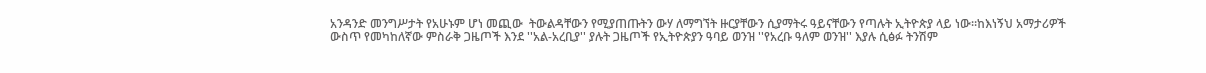አንዳንድ መንግሥታት የአሁኑም ሆነ መጪው  ትውልዳቸውን የሚያጠጡትን ውሃ ለማግኘት ዙርያቸውን ሲያማትሩ ዓይናቸውን የጣሉት ኢትዮጵያ ላይ ነው።ከእነኝህ አማታሪዎች ውስጥ የመካከለኛው ምስራቅ ጋዜጦች እንደ ''አል-አረቢያ'' ያሉት ጋዜጦች የኢትዮጵያን ዓባይ ወንዝ ''የአረቡ ዓለም ወንዝ'' እያሉ ሲፅፉ ትንሽም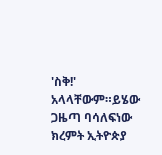'ስቅ!' አላላቸውም።ይሄው ጋዜጣ ባሳለፍነው ክረምት ኢትዮጵያ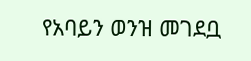የአባይን ወንዝ መገደቧ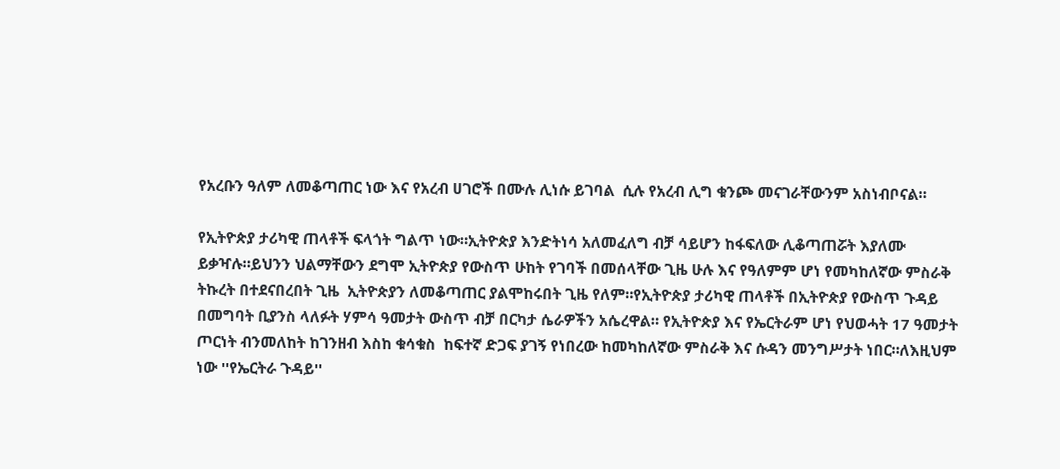የአረቡን ዓለም ለመቆጣጠር ነው እና የአረብ ሀገሮች በሙሉ ሊነሱ ይገባል  ሲሉ የአረብ ሊግ ቁንጮ መናገራቸውንም አስነብቦናል።

የኢትዮጵያ ታሪካዊ ጠላቶች ፍላጎት ግልጥ ነው።ኢትዮጵያ እንድትነሳ አለመፈለግ ብቻ ሳይሆን ከፋፍለው ሊቆጣጠሯት እያለሙ ይቃዣሉ።ይህንን ህልማቸውን ደግሞ ኢትዮጵያ የውስጥ ሁከት የገባች በመሰላቸው ጊዜ ሁሉ እና የዓለምም ሆነ የመካከለኛው ምስራቅ ትኩረት በተደናበረበት ጊዜ  ኢትዮጵያን ለመቆጣጠር ያልሞከሩበት ጊዜ የለም።የኢትዮጵያ ታሪካዊ ጠላቶች በኢትዮጵያ የውስጥ ጉዳይ በመግባት ቢያንስ ላለፉት ሃምሳ ዓመታት ውስጥ ብቻ በርካታ ሴራዎችን አሴረዋል። የኢትዮጵያ እና የኤርትራም ሆነ የህወሓት 17 ዓመታት ጦርነት ብንመለከት ከገንዘብ እስከ ቁሳቁስ  ከፍተኛ ድጋፍ ያገኝ የነበረው ከመካከለኛው ምስራቅ እና ሱዳን መንግሥታት ነበር።ለእዚህም ነው ''የኤርትራ ጉዳይ''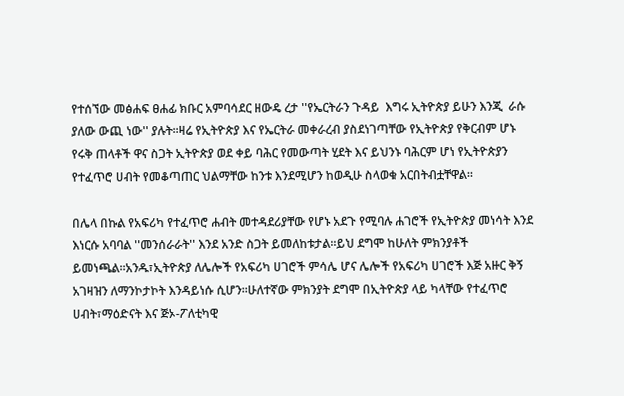የተሰኘው መፅሐፍ ፀሐፊ ክቡር አምባሳደር ዘውዴ ረታ ''የኤርትራን ጉዳይ  እግሩ ኢትዮጵያ ይሁን እንጂ  ራሱ ያለው ውጪ ነው'' ያሉት።ዛሬ የኢትዮጵያ እና የኤርትራ መቀራረብ ያስደነገጣቸው የኢትዮጵያ የቅርብም ሆኑ የሩቅ ጠላቶች ዋና ስጋት ኢትዮጵያ ወደ ቀይ ባሕር የመውጣት ሂደት እና ይህንኑ ባሕርም ሆነ የኢትዮጵያን የተፈጥሮ ሀብት የመቆጣጠር ህልማቸው ከንቱ እንደሚሆን ከወዲሁ ስላወቁ አርበትብቷቸዋል።

በሌላ በኩል የአፍሪካ የተፈጥሮ ሐብት መተዳደሪያቸው የሆኑ አደጉ የሚባሉ ሐገሮች የኢትዮጵያ መነሳት እንደ እነርሱ አባባል ''መንሰራራት'' እንደ አንድ ስጋት ይመለከቱታል።ይህ ደግሞ ከሁለት ምክንያቶች ይመነጫል።አንዱ፣ኢትዮጵያ ለሌሎች የአፍሪካ ሀገሮች ምሳሌ ሆና ሌሎች የአፍሪካ ሀገሮች እጅ አዙር ቅኝ አገዛዝን ለማንኮታኮት እንዳይነሱ ሲሆን።ሁለተኛው ምክንያት ደግሞ በኢትዮጵያ ላይ ካላቸው የተፈጥሮ ሀብት፣ማዕድናት እና ጅኦ-ፖለቲካዊ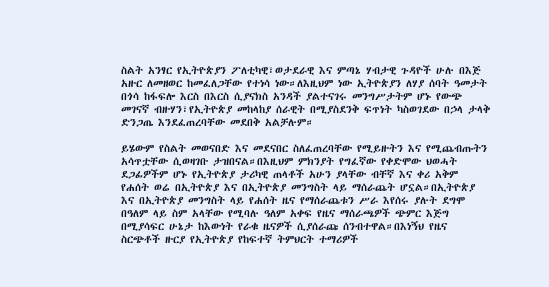ስልት አንፃር የኢትዮጵያን ፖለቲካዊ፣ወታደራዊ እና ምጣኔ ሃብታዊ ጉዳዮች ሁሉ በእጅ አዙር ለመዘወር ከመፈለጋቸው የተነሳ ነው።ለእዚህም ነው ኢትዮጵያን ለሃያ ሰባት ዓመታት በጎሳ ከፋፍሎ እርስ በእርስ ሲያናክስ አንዳች ያልተናገሩ መንግሥታትም ሆኑ የውጭ መገናኛ ብዙሃን፣የኢትዮጵያ መከላከያ ሰራዊት በሚያስደንቅ ፍጥነት ካስወገደው በኃላ ታላቅ ድንጋጤ እንደፈጠረባቸው መደበቅ አልቻሉም።

ይሄውም የስልት መወናበድ እና መደናበር ስለፈጠረባቸው የሚይዙትን እና የሚጨብጡትን አሳጥቷቸው ሲወዛገቡ ታዝበናል።በእዚህም ምክንያት የግፈኛው የቀድሞው ህወሓት ደጋፊዎችም ሆኑ የኢትዮጵያ ታሪካዊ ጠላቶች አሁን ያላቸው ብቸኛ እና ቀሪ አቅም የሐሰት ወሬ በኢትዮጵያ እና በኢትዮጵያ መንግስት ላይ ማሰራጨት ሆኗል።በኢትዮጵያ እና በኢትዮጵያ መንግስት ላይ የሐሰት ዜና የማሰራጨቱን ሥራ እየሰሩ ያሉት ደግሞ በዓለም ላይ ስም አላቸው የሚባሉ ዓለም አቀፍ የዜና ማሰራጫዎች ጭምር እጅግ በሚያሳፍር ሁኔታ ከእውነት የራቁ ዜናዎች ሲያሰራጩ ሰንብተዋል።በእነኝህ የዜና ስርጭቶች ዙርያ የኢትዮጵያ የከፍተኛ ትምህርት ተማሪዎች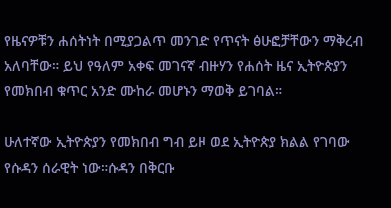የዜናዎቹን ሐሰትነት በሚያጋልጥ መንገድ የጥናት ፅሁፎቻቸውን ማቅረብ አለባቸው። ይህ የዓለም አቀፍ መገናኛ ብዙሃን የሐሰት ዜና ኢትዮጵያን የመክበብ ቁጥር አንድ ሙከራ መሆኑን ማወቅ ይገባል።

ሁለተኛው ኢትዮጵያን የመክበብ ግብ ይዞ ወደ ኢትዮጵያ ክልል የገባው የሱዳን ሰራዊት ነው።ሱዳን በቅርቡ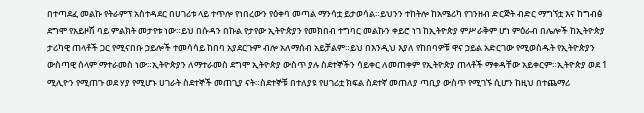በተጣደፈ መልኩ የትራምፕ አስተዳደር በሀገሪቱ ላይ ተጥሎ የነበረውን የዕቀባ መጣል ማንሳቷ ይታወሳል።ይህንን ተከትሎ ከአሜሪካ የገንዘብ ድርጅት ብድር ማግኘቷ እና ከግብፅ ደግሞ የአይዞሽ ባይ ምልክት መታየቱ ነው።ይህ በሱዳን በኩል የታየው ኢትዮጵያን የመክበብ ተግባር መልኩን ቀይሮ ነገ ከኢትዮጵያ ምሥራቅም ሆነ ምዕራብ በሌሎች ከኢትዮጵያ ታሪካዊ ጠላቶች ጋር የሚናበቡ ኃይሎች ተመሳሳይ ከበባ አያደርጉም ብሎ አለማሰብ አይቻልም።ይህ በእንዲህ እያለ የከበባዎቹ ዋና ኃይል አድርገው የሚወስዱት የኢትዮጵያን ውስጣዊ ሰላም ማተራመስ ነው።ኢትዮጵያን ለማተራመስ ደግሞ ኢትዮጵያ ውስጥ ያሉ ስደተኞችን ሳይቀር ለመጠቀም የኢትዮጵያ ጠላቶች ማቀዳቸው አይቀርም።ኢትዮጵያ ወደ 1 ሚሊዮን የሚጠጉ ወደ ሃያ የሚሆኑ ሀገራት ስደተኞች መጠጊያ ናት።ስደተኞቹ በተለያዩ የሀገሪቷ ክፍል ስደተኛ መጠለያ ጣቢያ ውስጥ የሚገኙ ሲሆን ከዚህ በተጨማሪ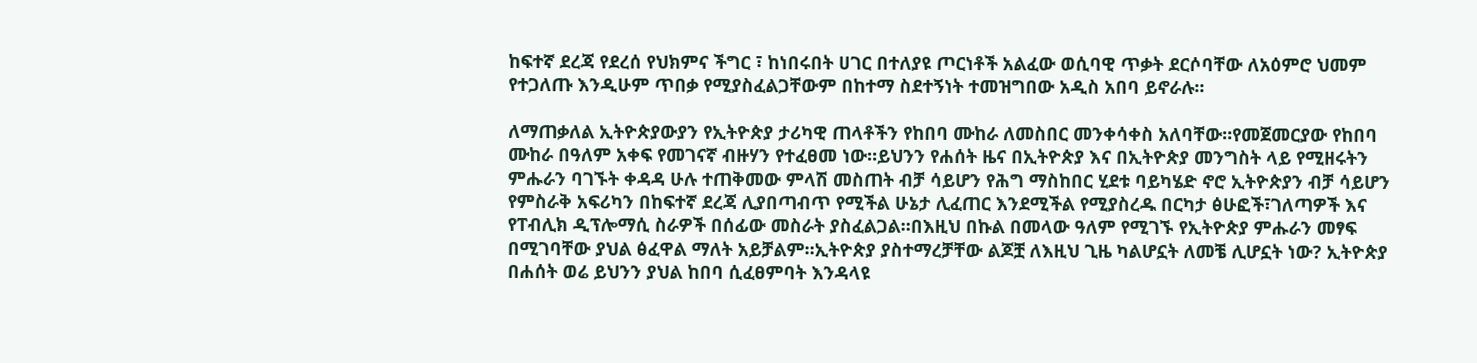ከፍተኛ ደረጃ የደረሰ የህክምና ችግር ፣ ከነበሩበት ሀገር በተለያዩ ጦርነቶች አልፈው ወሲባዊ ጥቃት ደርሶባቸው ለአዕምሮ ህመም የተጋለጡ እንዲሁም ጥበቃ የሚያስፈልጋቸውም በከተማ ስደተኝነት ተመዝግበው አዲስ አበባ ይኖራሉ።

ለማጠቃለል ኢትዮጵያውያን የኢትዮጵያ ታሪካዊ ጠላቶችን የከበባ ሙከራ ለመስበር መንቀሳቀስ አለባቸው።የመጀመርያው የከበባ ሙከራ በዓለም አቀፍ የመገናኛ ብዙሃን የተፈፀመ ነው።ይህንን የሐሰት ዜና በኢትዮጵያ እና በኢትዮጵያ መንግስት ላይ የሚዘሩትን ምሑራን ባገኙት ቀዳዳ ሁሉ ተጠቅመው ምላሽ መስጠት ብቻ ሳይሆን የሕግ ማስከበር ሂደቱ ባይካሄድ ኖሮ ኢትዮጵያን ብቻ ሳይሆን የምስራቅ አፍሪካን በከፍተኛ ደረጃ ሊያበጣብጥ የሚችል ሁኔታ ሊፈጠር እንደሚችል የሚያስረዱ በርካታ ፅሁፎች፣ገለጣዎች እና የፐብሊክ ዲፕሎማሲ ስራዎች በሰፊው መስራት ያስፈልጋል።በእዚህ በኩል በመላው ዓለም የሚገኙ የኢትዮጵያ ምሑራን መፃፍ በሚገባቸው ያህል ፅፈዋል ማለት አይቻልም።ኢትዮጵያ ያስተማረቻቸው ልጆቿ ለእዚህ ጊዜ ካልሆኗት ለመቼ ሊሆኗት ነው? ኢትዮጵያ በሐሰት ወሬ ይህንን ያህል ከበባ ሲፈፀምባት እንዳላዩ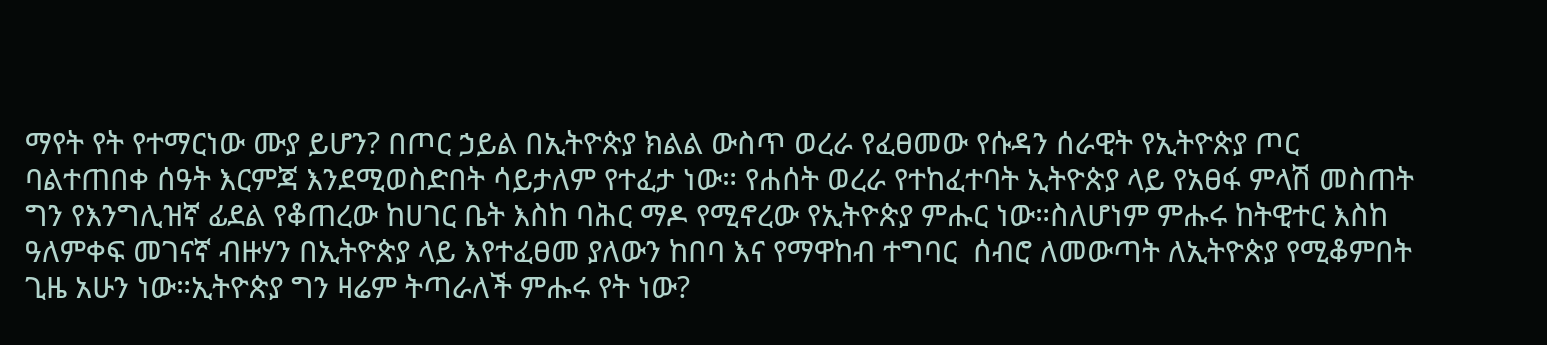ማየት የት የተማርነው ሙያ ይሆን? በጦር ኃይል በኢትዮጵያ ክልል ውስጥ ወረራ የፈፀመው የሱዳን ሰራዊት የኢትዮጵያ ጦር ባልተጠበቀ ሰዓት እርምጃ እንደሚወስድበት ሳይታለም የተፈታ ነው። የሐሰት ወረራ የተከፈተባት ኢትዮጵያ ላይ የአፀፋ ምላሽ መስጠት ግን የእንግሊዝኛ ፊደል የቆጠረው ከሀገር ቤት እስከ ባሕር ማዶ የሚኖረው የኢትዮጵያ ምሑር ነው።ስለሆነም ምሑሩ ከትዊተር እስከ ዓለምቀፍ መገናኛ ብዙሃን በኢትዮጵያ ላይ እየተፈፀመ ያለውን ከበባ እና የማዋከብ ተግባር  ሰብሮ ለመውጣት ለኢትዮጵያ የሚቆምበት ጊዜ አሁን ነው።ኢትዮጵያ ግን ዛሬም ትጣራለች ምሑሩ የት ነው?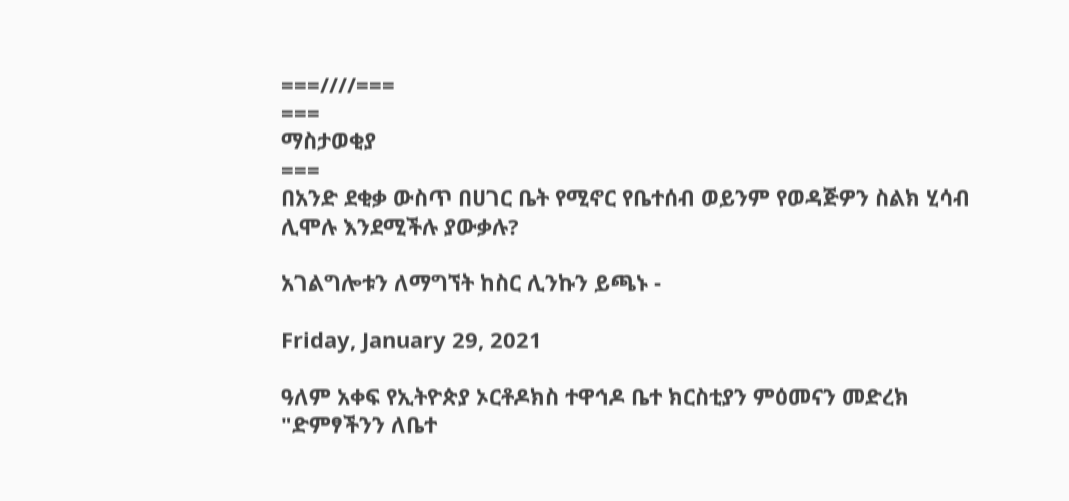===////===
===
ማስታወቂያ
===
በአንድ ደቂቃ ውስጥ በሀገር ቤት የሚኖር የቤተሰብ ወይንም የወዳጅዎን ስልክ ሂሳብ ሊሞሉ እንደሚችሉ ያውቃሉ?

አገልግሎቱን ለማግኘት ከስር ሊንኩን ይጫኑ -

Friday, January 29, 2021

ዓለም አቀፍ የኢትዮጵያ ኦርቶዶክስ ተዋኅዶ ቤተ ክርስቲያን ምዕመናን መድረክ "ድምፃችንን ለቤተ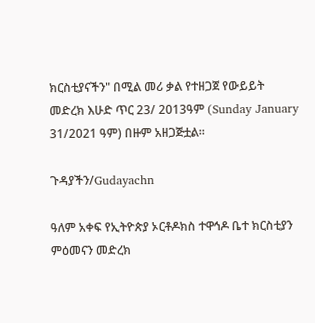ክርስቲያናችን" በሚል መሪ ቃል የተዘጋጀ የውይይት መድረክ እሁድ ጥር 23/ 2013ዓም (Sunday January 31/2021 ዓም) በዙም አዘጋጅቷል።

ጉዳያችን/Gudayachn

ዓለም አቀፍ የኢትዮጵያ ኦርቶዶክስ ተዋኅዶ ቤተ ክርስቲያን ምዕመናን መድረክ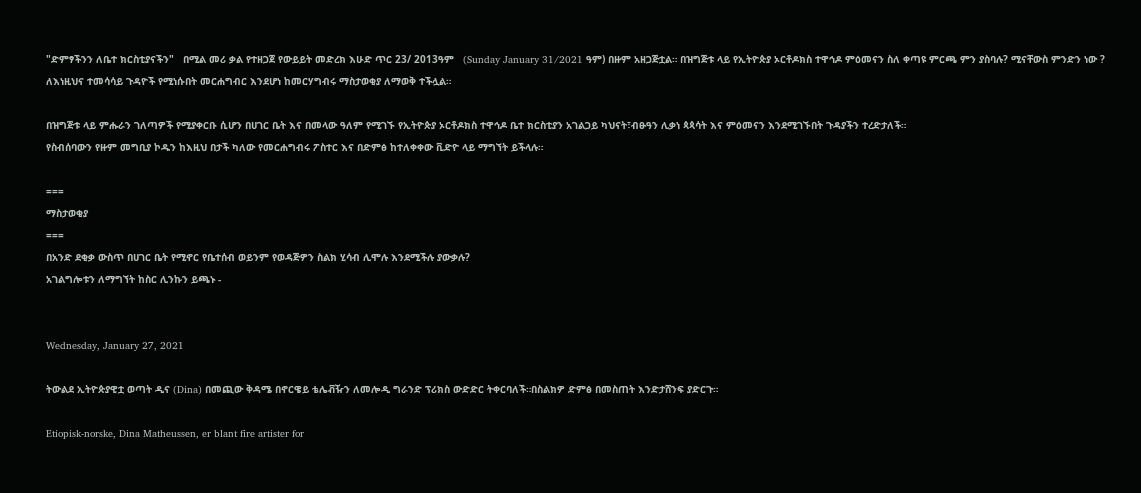"ድምፃችንን ለቤተ ክርስቲያናችን"   በሚል መሪ ቃል የተዘጋጀ የውይይት መድረክ እሁድ ጥር 23/ 2013ዓም   (Sunday January 31/2021 ዓም) በዙም አዘጋጅቷል። በዝግጅቱ ላይ የኢትዮጵያ ኦርቶዶክስ ተዋኅዶ ምዕመናን ስለ ቀጣዩ ምርጫ ምን ያስባሉ? ሚናቸውስ ምንድን ነው ? ለእነዚህና ተመሳሳይ ጉዳዮች የሚነሱበት መርሐግብር እንደሆነ ከመርሃግብሩ ማስታወቂያ ለማወቅ ተችሏል።

በዝግጅቱ ላይ ምሑራን ገለጣዎች የሚያቀርቡ ሲሆን በሀገር ቤት እና በመላው ዓለም የሚገኙ የኢትዮጵያ ኦርቶዶክስ ተዋኅዶ ቤተ ክርስቲያን አገልጋይ ካህናት፣ብፁዓን ሊቃነ ጳጳሳት እና ምዕመናን እንደሚገኙበት ጉዳያችን ተረድታለች።
የስብሰባውን የዙም መግቢያ ኮዱን ከእዚህ በታች ካለው የመርሐግብሩ ፖስተር እና በድምፅ ከተለቀቀው ቪድዮ ላይ ማግኘት ይችላሉ።

===
ማስታወቂያ
===
በአንድ ደቂቃ ውስጥ በሀገር ቤት የሚኖር የቤተሰብ ወይንም የወዳጅዎን ስልክ ሂሳብ ሊሞሉ እንደሚችሉ ያውቃሉ?
አገልግሎቱን ለማግኘት ከስር ሊንኩን ይጫኑ -


Wednesday, January 27, 2021

ትውልደ ኢትዮጵያዊቷ ወጣት ዲና (Dina) በመጪው ቅዳሜ በኖርዌይ ቴሌቭዥን ለመሎዲ ግራንድ ፕሪክስ ውድድር ትቀርባለች።በስልክዎ ድምፅ በመስጠት እንድታሸንፍ ያድርጉ።

Etiopisk-norske, Dina Matheussen, er blant fire artister for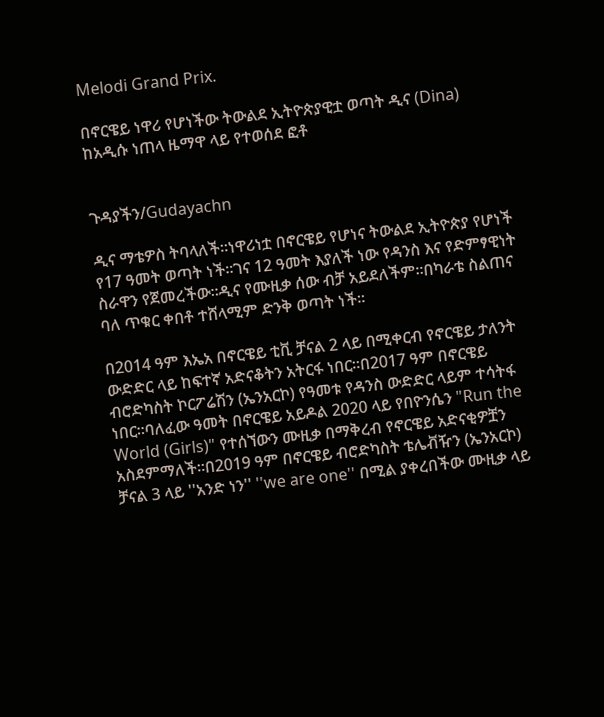Melodi Grand Prix.

በኖርዌይ ነዋሪ የሆነችው ትውልደ ኢትዮጵያዊቷ ወጣት ዲና (Dina) ከአዲሱ ነጠላ ዜማዋ ላይ የተወሰደ ፎቶ


ጉዳያችን/Gudayachn

ዲና ማቴዎስ ትባላለች።ነዋሪነቷ በኖርዌይ የሆነና ትውልደ ኢትዮጵያ የሆነች የ17 ዓመት ወጣት ነች።ገና 12 ዓመት እያለች ነው የዳንስ እና የድምፃዊነት ስራዋን የጀመረችው።ዲና የሙዚቃ ሰው ብቻ አይደለችም።በካራቴ ስልጠና ባለ ጥቁር ቀበቶ ተሸላሚም ድንቅ ወጣት ነች።

በ2014 ዓም እኤአ በኖርዌይ ቲቪ ቻናል 2 ላይ በሚቀርብ የኖርዌይ ታለንት ውድድር ላይ ከፍተኛ አድናቆትን አትርፋ ነበር።በ2017 ዓም በኖርዌይ ብሮድካስት ኮርፖሬሽን (ኤንአርኮ) የዓመቱ የዳንስ ውድድር ላይም ተሳትፋ ነበር።ባለፈው ዓመት በኖርዌይ አይዶል 2020 ላይ የበዮንሴን "Run the World (Girls)" የተሰኘውን ሙዚቃ በማቅረብ የኖርዌይ አድናቂዎቿን አስደምማለች።በ2019 ዓም በኖርዌይ ብሮድካስት ቴሌቭዥን (ኤንአርኮ) ቻናል 3 ላይ ''አንድ ነን'' ''we are one'' በሚል ያቀረበችው ሙዚቃ ላይ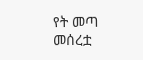የት መጣ መሰረቷ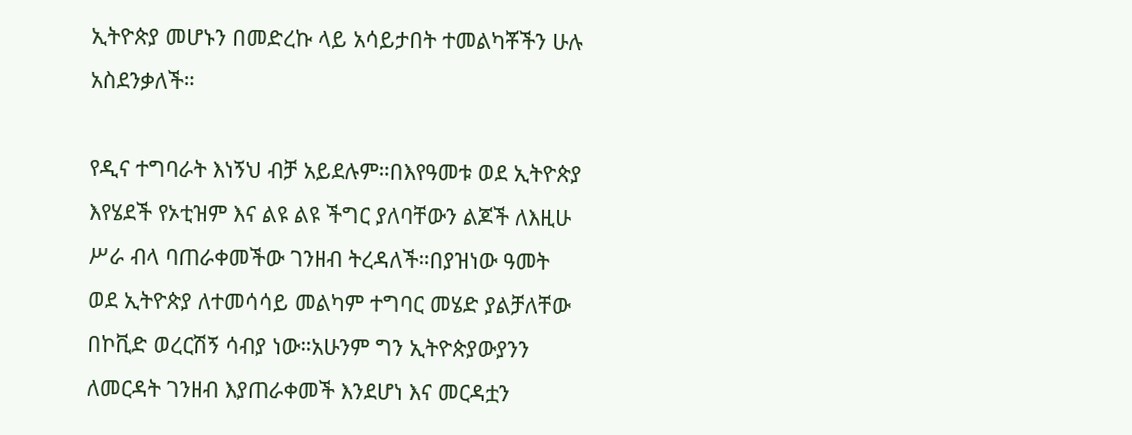ኢትዮጵያ መሆኑን በመድረኩ ላይ አሳይታበት ተመልካቾችን ሁሉ አስደንቃለች።

የዲና ተግባራት እነኝህ ብቻ አይደሉም።በእየዓመቱ ወደ ኢትዮጵያ እየሄደች የኦቲዝም እና ልዩ ልዩ ችግር ያለባቸውን ልጆች ለእዚሁ ሥራ ብላ ባጠራቀመችው ገንዘብ ትረዳለች።በያዝነው ዓመት ወደ ኢትዮጵያ ለተመሳሳይ መልካም ተግባር መሄድ ያልቻለቸው በኮቪድ ወረርሽኝ ሳብያ ነው።አሁንም ግን ኢትዮጵያውያንን ለመርዳት ገንዘብ እያጠራቀመች እንደሆነ እና መርዳቷን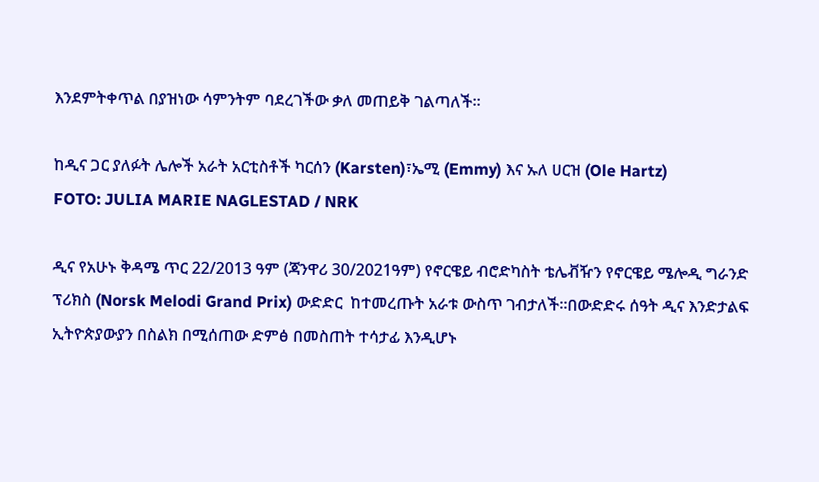እንደምትቀጥል በያዝነው ሳምንትም ባደረገችው ቃለ መጠይቅ ገልጣለች።

ከዲና ጋር ያለፉት ሌሎች አራት አርቲስቶች ካርሰን (Karsten)፣ኤሚ (Emmy) እና ኡለ ሀርዝ (Ole Hartz)
FOTO: JULIA MARIE NAGLESTAD / NRK

ዲና የአሁኑ ቅዳሜ ጥር 22/2013 ዓም (ጃንዋሪ 30/2021ዓም) የኖርዌይ ብሮድካስት ቴሌቭዥን የኖርዌይ ሜሎዲ ግራንድ ፕሪክስ (Norsk Melodi Grand Prix) ውድድር  ከተመረጡት አራቱ ውስጥ ገብታለች።በውድድሩ ሰዓት ዲና እንድታልፍ ኢትዮጵያውያን በስልክ በሚሰጠው ድምፅ በመስጠት ተሳታፊ እንዲሆኑ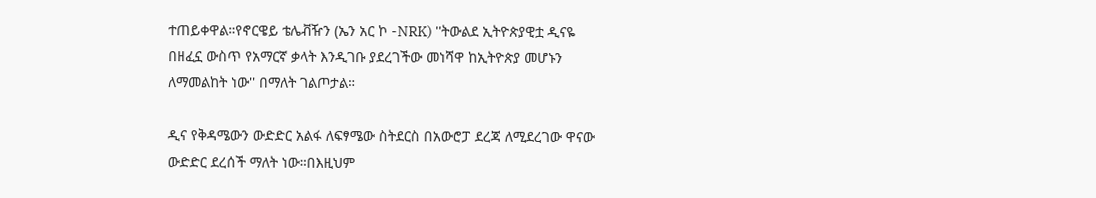ተጠይቀዋል።የኖርዌይ ቴሌቭዥን (ኤን አር ኮ -NRK) ''ትውልደ ኢትዮጵያዊቷ ዲናዬ በዘፈኗ ውስጥ የአማርኛ ቃላት እንዲገቡ ያደረገችው መነሻዋ ከኢትዮጵያ መሆኑን ለማመልከት ነው'' በማለት ገልጦታል።

ዲና የቅዳሜውን ውድድር አልፋ ለፍፃሜው ስትደርስ በአውሮፓ ደረጃ ለሚደረገው ዋናው ውድድር ደረሰች ማለት ነው።በእዚህም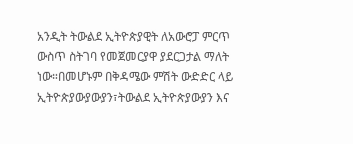አንዲት ትውልደ ኢትዮጵያዊት ለአውሮፓ ምርጥ ውስጥ ስትገባ የመጀመርያዋ ያደርጋታል ማለት ነው።በመሆኑም በቅዳሜው ምሽት ውድድር ላይ ኢትዮጵያውያውያን፣ትውልደ ኢትዮጵያውያን እና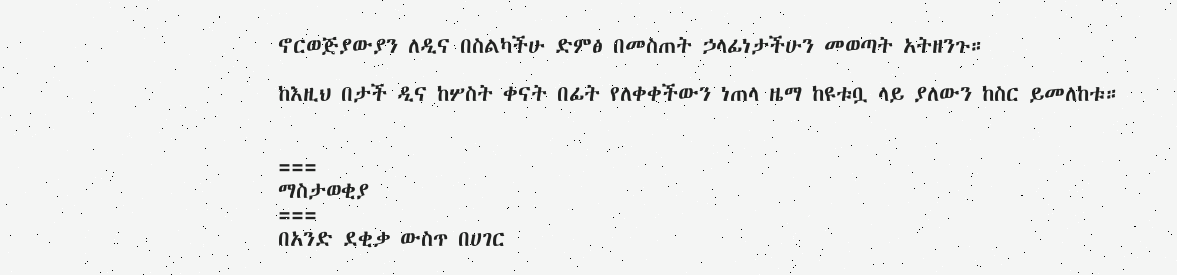ኖርወጅያውያን ለዲና በስልካችሁ ድምፅ በመስጠት ኃላፊነታችሁን መወጣት አትዘንጉ።

ከእዚህ በታች ዲና ከሦስት ቀናት በፊት የለቀቀችውን ነጠላ ዜማ ከዩቱቧ ላይ ያለውን ከስር ይመለከቱ።


===
ማስታወቂያ
===
በአንድ ደቂቃ ውስጥ በሀገር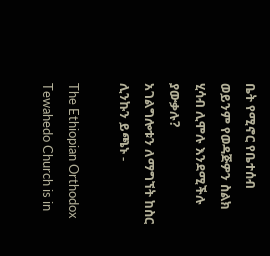ቤት የሚኖር የቤተሰብ ወይንም የወዳጅዎን ስልክ ሂሳብ ሊሞሉ እንደሚችሉ ያውቃሉ?
አገልግሎቱን ለማግኘት ከስር ሊንኩን ይጫኑ -

The Ethiopian Orthodox Tewahedo Church is in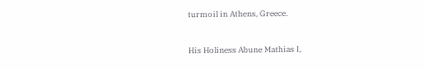turmoil in Athens, Greece.

His Holiness Abune Mathias I,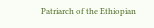Patriarch of the Ethiopian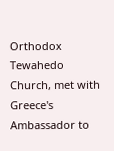Orthodox Tewahedo Church, met with Greece's Ambassador to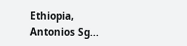Ethiopia, Antonios Sg...